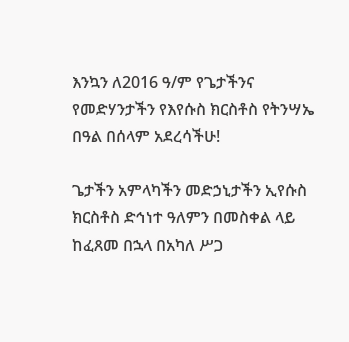እንኳን ለ2016 ዓ/ም የጌታችንና የመድሃንታችን የእየሱስ ክርስቶስ የትንሣኤ በዓል በሰላም አደረሳችሁ!

ጌታችን አምላካችን መድኃኒታችን ኢየሱስ ክርስቶስ ድኅነተ ዓለምን በመስቀል ላይ ከፈጸመ በኋላ በአካለ ሥጋ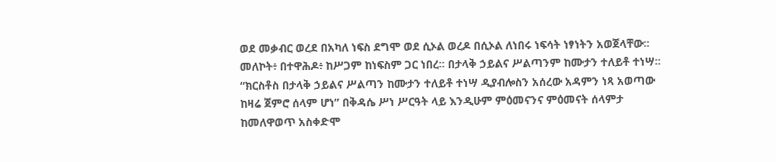ወደ መቃብር ወረደ በአካለ ነፍስ ደግሞ ወደ ሲኦል ወረዶ በሲኦል ለነበሩ ነፍሳት ነፃነትን አወጀላቸው፡፡ መለኮት፥ በተዋሕዶ፥ ከሥጋም ከነፍስም ጋር ነበረ፡፡ በታላቅ ኃይልና ሥልጣንም ከሙታን ተለይቶ ተነሣ፡፡ “ክርስቶስ በታላቅ ኃይልና ሥልጣን ከሙታን ተለይቶ ተነሣ ዲያብሎስን አሰረው አዳምን ነጻ አወጣው ከዛሬ ጀምሮ ሰላም ሆነ” በቅዳሴ ሥነ ሥርዓት ላይ እንዲሁም ምዕመናንና ምዕመናት ሰላምታ ከመለዋወጥ አስቀድሞ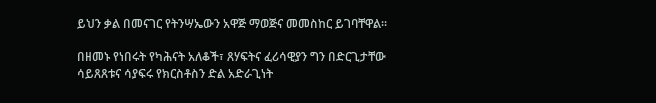ይህን ቃል በመናገር የትንሣኤውን አዋጅ ማወጅና መመስከር ይገባቸዋል፡፡

በዘመኑ የነበሩት የካሕናት አለቆች፣ ጸሃፍትና ፈሪሳዊያን ግን በድርጊታቸው ሳይጸጸቱና ሳያፍሩ የክርስቶስን ድል አድራጊነት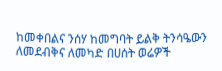ከመቀበልና ንሰሃ ከመግባት ይልቅ ትንሳዔውን ለመደብቅና ለመካድ በሀሰት ወሬዎች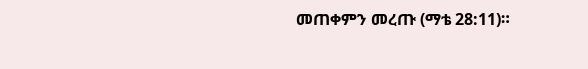መጠቀምን መረጡ (ማቴ 28:11)።